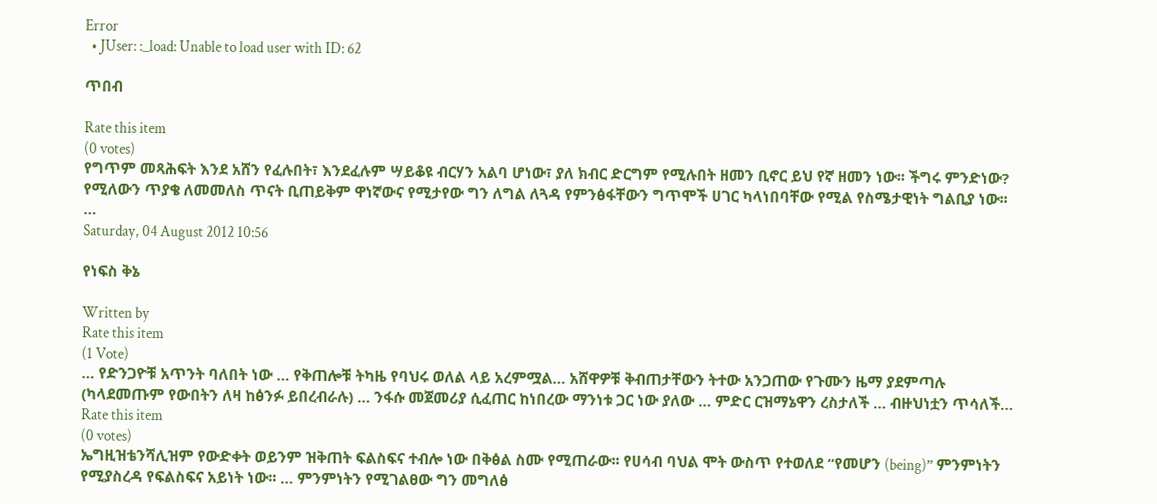Error
  • JUser: :_load: Unable to load user with ID: 62

ጥበብ

Rate this item
(0 votes)
የግጥም መጻሕፍት እንደ አሸን የፈሉበት፣ እንደፈሉም ሣይቆዩ ብርሃን አልባ ሆነው፣ ያለ ክብር ድርግም የሚሉበት ዘመን ቢኖር ይህ የኛ ዘመን ነው፡፡ ችግሩ ምንድነው? የሚለውን ጥያቄ ለመመለስ ጥናት ቢጠይቅም ዋነኛውና የሚታየው ግን ለግል ለጓዳ የምንፅፋቸውን ግጥሞች ሀገር ካላነበባቸው የሚል የስሜታዊነት ግልቢያ ነው፡፡…
Saturday, 04 August 2012 10:56

የነፍስ ቅኔ

Written by
Rate this item
(1 Vote)
… የድንጋዮቹ አጥንት ባለበት ነው … የቅጠሎቹ ትካዜ የባህሩ ወለል ላይ አረምሟል… አሸዋዎቹ ቅብጠታቸውን ትተው አንጋጠው የጉሙን ዜማ ያደምጣሉ (ካላደመጡም የውበትን ለዛ ከፅንፉ ይበረብራሉ) … ንፋሱ መጀመሪያ ሲፈጠር ከነበረው ማንነቱ ጋር ነው ያለው … ምድር ርዝማኔዋን ረስታለች … ብዙህነቷን ጥሳለች…
Rate this item
(0 votes)
ኤግዚዝቴንሻሊዝም የውድቀት ወይንም ዝቅጠት ፍልስፍና ተብሎ ነው በቅፅል ስሙ የሚጠራው፡፡ የሀሳብ ባህል ሞት ውስጥ የተወለደ “የመሆን (being)” ምንምነትን የሚያስረዳ የፍልስፍና አይነት ነው፡፡ … ምንምነትን የሚገልፀው ግን መግለፅ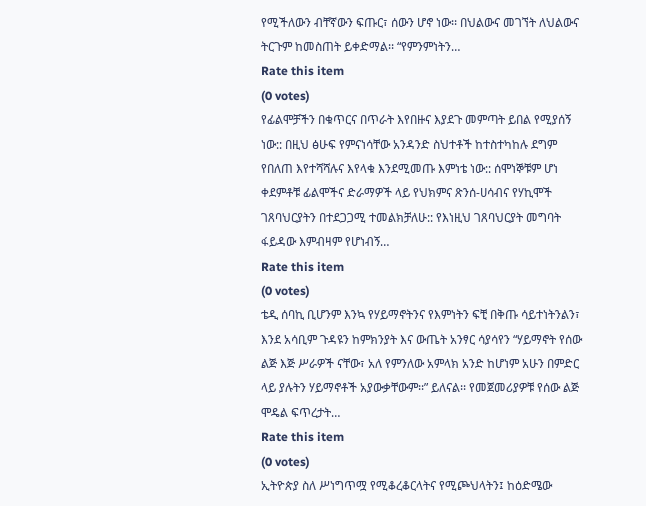የሚችለውን ብቸኛውን ፍጡር፣ ሰውን ሆኖ ነው፡፡ በህልውና መገኘት ለህልውና ትርጉም ከመስጠት ይቀድማል፡፡ “የምንምነትን…
Rate this item
(0 votes)
የፊልሞቻችን በቁጥርና በጥራት እየበዙና እያደጉ መምጣት ይበል የሚያሰኝ ነው:: በዚህ ፅሁፍ የምናነሳቸው አንዳንድ ስህተቶች ከተስተካከሉ ደግም የበለጠ እየተሻሻሉና እየላቁ እንደሚመጡ እምነቴ ነው:: ሰሞነኞቹም ሆነ ቀደምቶቹ ፊልሞችና ድራማዎች ላይ የህክምና ጽንሰ-ሀሳብና የሃኪሞች ገጸባህርያትን በተደጋጋሚ ተመልክቻለሁ:: የእነዚህ ገጸባህርያት መግባት ፋይዳው እምብዛም የሆነብኝ…
Rate this item
(0 votes)
ቴዲ ሰባኪ ቢሆንም እንኳ የሃይማኖትንና የእምነትን ፍቺ በቅጡ ሳይተነትንልን፣ እንደ አሳቢም ጉዳዩን ከምክንያት እና ውጤት አንፃር ሳያሳየን “ሃይማኖት የሰው ልጅ እጅ ሥራዎች ናቸው፣ አለ የምንለው አምላክ አንድ ከሆነም አሁን በምድር ላይ ያሉትን ሃይማኖቶች አያውቃቸውም፡፡” ይለናል፡፡ የመጀመሪያዎቹ የሰው ልጅ ሞዴል ፍጥረታት…
Rate this item
(0 votes)
ኢትዮጵያ ስለ ሥነግጥሟ የሚቆረቆርላትና የሚጮህላትን፤ ከዕድሜው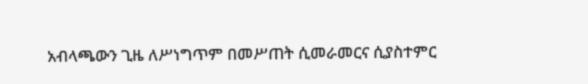አብላጫውን ጊዜ ለሥነግጥም በመሥጠት ሲመራመርና ሲያስተምር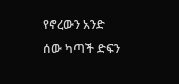የኖረውን አንድ ሰው ካጣች ድፍን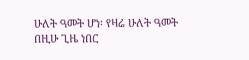ሁለት ዓመት ሆነ፡ የዛሬ ሁለት ዓመት በዚሁ ጊዜ ነበር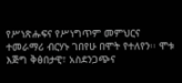የሥነጽሑፍና የሥነግጥም መምህርና ተመራማሪ ብርሃኑ ገበየሁ በሞት የተለየን፡፡ ሞቱ እጅግ ቅፅበታዊ፣ አስደንጋጭና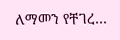ለማመን የቸገረ…